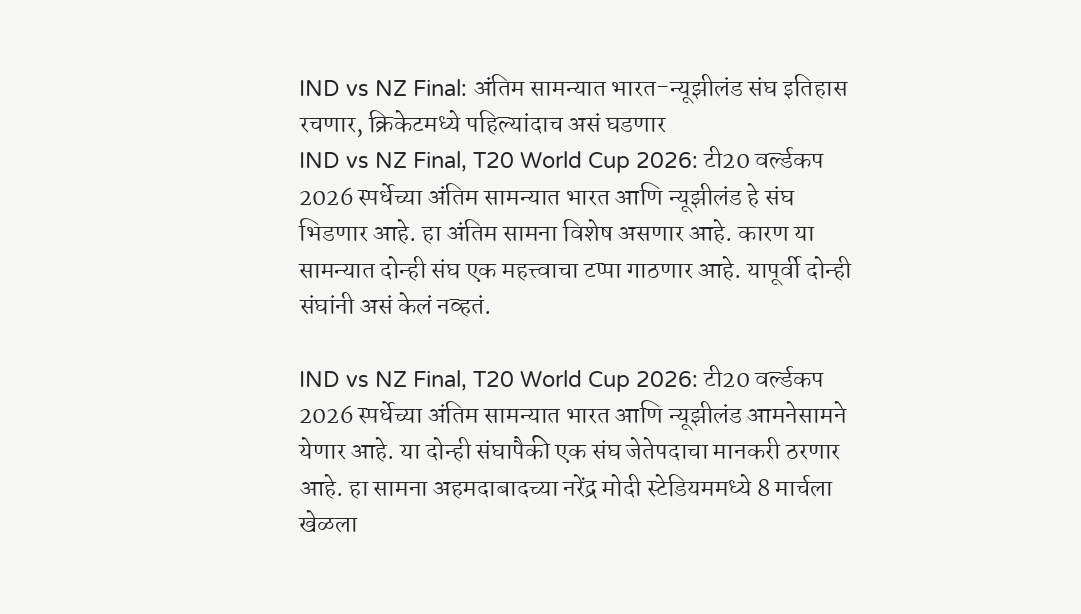IND vs NZ Final: अंतिम सामन्यात भारत-न्यूझीलंड संघ इतिहास रचणार, क्रिकेटमध्ये पहिल्यांदाच असं घडणार
IND vs NZ Final, T20 World Cup 2026: टी20 वर्ल्डकप 2026 स्पर्धेच्या अंतिम सामन्यात भारत आणि न्यूझीलंड हे संघ भिडणार आहे. हा अंतिम सामना विशेष असणार आहे. कारण या सामन्यात दोन्ही संघ एक महत्त्वाचा टप्पा गाठणार आहे. यापूर्वी दोन्ही संघांनी असं केलं नव्हतं.

IND vs NZ Final, T20 World Cup 2026: टी20 वर्ल्डकप 2026 स्पर्धेच्या अंतिम सामन्यात भारत आणि न्यूझीलंड आमनेसामने येणार आहे. या दोन्ही संघापैकी एक संघ जेतेपदाचा मानकरी ठरणार आहे. हा सामना अहमदाबादच्या नरेंद्र मोदी स्टेडियममध्ये 8 मार्चला खेळला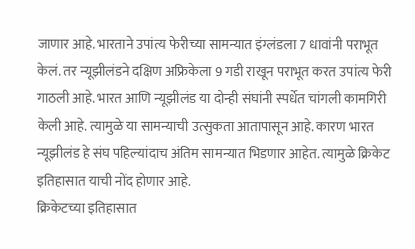जाणार आहे. भारताने उपांत्य फेरीच्या सामन्यात इंग्लंडला 7 धावांनी पराभूत केलं. तर न्यूझीलंडने दक्षिण अफ्रिकेला 9 गडी राखून पराभूत करत उपांत्य फेरी गाठली आहे. भारत आणि न्यूझीलंड या दोन्ही संघांनी स्पर्धेत चांगली कामगिरी केली आहे. त्यामुळे या सामन्याची उत्सुकता आतापासून आहे. कारण भारत न्यूझीलंड हे संघ पहिल्यांदाच अंतिम सामन्यात भिडणार आहेत. त्यामुळे क्रिकेट इतिहासात याची नोंद होणार आहे.
क्रिकेटच्या इतिहासात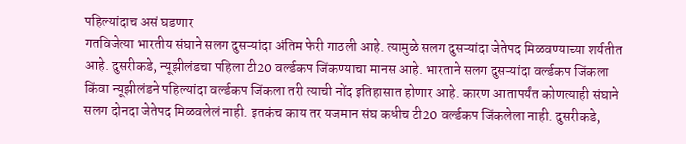पहिल्यांदाच असं घडणार
गतविजेत्या भारतीय संघाने सलग दुसऱ्यांदा अंतिम फेरी गाठली आहे. त्यामुळे सलग दुसऱ्यांदा जेतेपद मिळवण्याच्या शर्यतीत आहे. दुसरीकडे, न्यूझीलंडचा पहिला टी20 वर्ल्डकप जिंकण्याचा मानस आहे. भारताने सलग दुसऱ्यांदा वर्ल्डकप जिंकला किंवा न्यूझीलंडने पहिल्यांदा वर्ल्डकप जिंकला तरी त्याची नोंद इतिहासात होणार आहे. कारण आतापर्यंत कोणत्याही संघाने सलग दोनदा जेतेपद मिळवलेलं नाही. इतकंच काय तर यजमान संघ कधीच टी20 वर्ल्डकप जिंकलेला नाही. दुसरीकडे,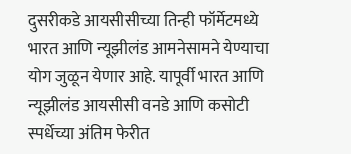दुसरीकडे आयसीसीच्या तिन्ही फॉर्मेटमध्ये भारत आणि न्यूझीलंड आमनेसामने येण्याचा योग जुळून येणार आहे. यापूर्वी भारत आणि न्यूझीलंड आयसीसी वनडे आणि कसोटी स्पर्धेच्या अंतिम फेरीत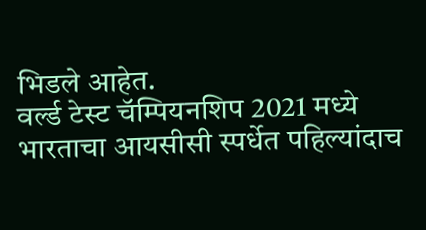भिडले आहेत.
वर्ल्ड टेस्ट चॅम्पियनशिप 2021 मध्ये भारताचा आयसीसी स्पर्धेत पहिल्यांदाच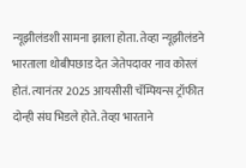न्यूझीलंडशी सामना झाला होता. तेव्हा न्यूझीलंडने भारताला धोबीपछाड देत जेतेपदावर नाव कोरलं होतं. त्यानंतर 2025 आयसीसी चॅम्पियन्स ट्रॉफीत दोन्ही संघ भिडले होते. तेव्हा भारताने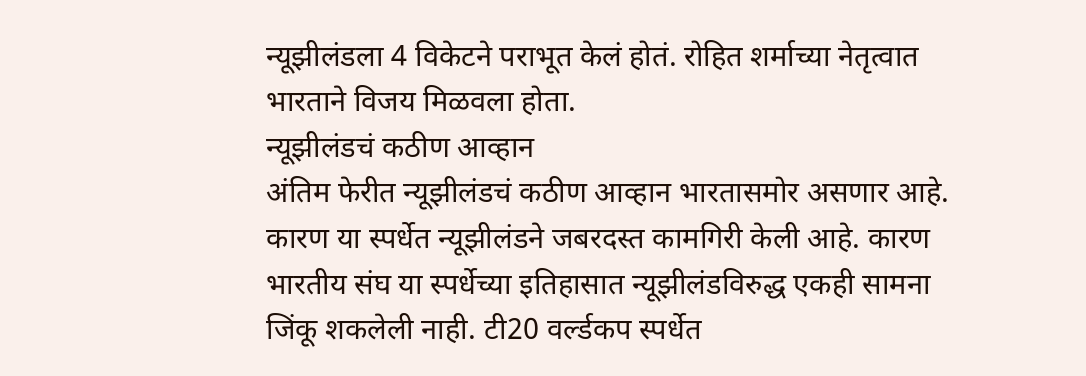न्यूझीलंडला 4 विकेटने पराभूत केलं होतं. रोहित शर्माच्या नेतृत्वात भारताने विजय मिळवला होता.
न्यूझीलंडचं कठीण आव्हान
अंतिम फेरीत न्यूझीलंडचं कठीण आव्हान भारतासमोर असणार आहे. कारण या स्पर्धेत न्यूझीलंडने जबरदस्त कामगिरी केली आहे. कारण भारतीय संघ या स्पर्धेच्या इतिहासात न्यूझीलंडविरुद्ध एकही सामना जिंकू शकलेली नाही. टी20 वर्ल्डकप स्पर्धेत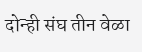दोन्ही संघ तीन वेळा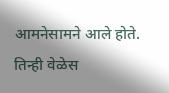आमनेसामने आले होते. तिन्ही वेळेस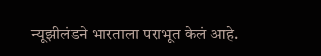न्यूझीलंडने भारताला पराभूत केलं आहे.